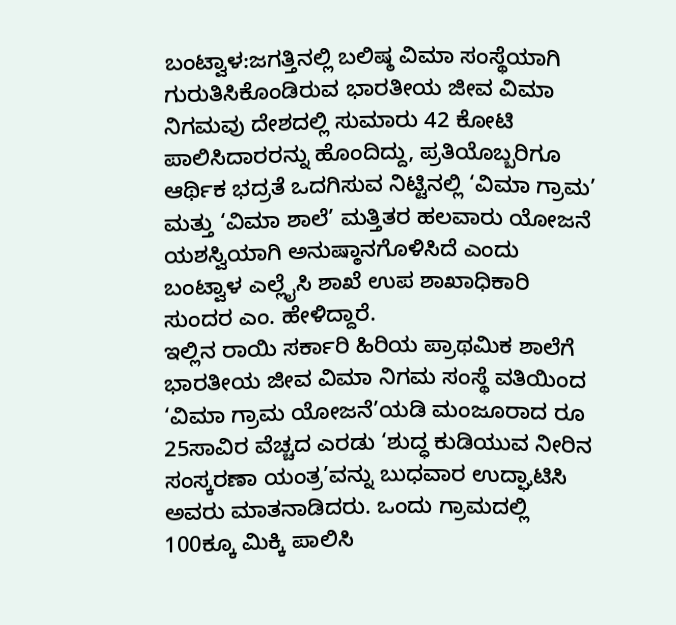ಬಂಟ್ವಾಳ:ಜಗತ್ತಿನಲ್ಲಿ ಬಲಿಷ್ಠ ವಿಮಾ ಸಂಸ್ಥೆಯಾಗಿ ಗುರುತಿಸಿಕೊಂಡಿರುವ ಭಾರತೀಯ ಜೀವ ವಿಮಾ ನಿಗಮವು ದೇಶದಲ್ಲಿ ಸುಮಾರು 42 ಕೋಟಿ ಪಾಲಿಸಿದಾರರನ್ನು ಹೊಂದಿದ್ದು, ಪ್ರತಿಯೊಬ್ಬರಿಗೂ ಆರ್ಥಿಕ ಭದ್ರತೆ ಒದಗಿಸುವ ನಿಟ್ಟಿನಲ್ಲಿ ‘ವಿಮಾ ಗ್ರಾಮ’ ಮತ್ತು ‘ವಿಮಾ ಶಾಲೆ’ ಮತ್ತಿತರ ಹಲವಾರು ಯೋಜನೆ ಯಶಸ್ವಿಯಾಗಿ ಅನುಷ್ಠಾನಗೊಳಿಸಿದೆ ಎಂದು ಬಂಟ್ವಾಳ ಎಲ್ಲೈಸಿ ಶಾಖೆ ಉಪ ಶಾಖಾಧಿಕಾರಿ ಸುಂದರ ಎಂ. ಹೇಳಿದ್ದಾರೆ.
ಇಲ್ಲಿನ ರಾಯಿ ಸರ್ಕಾರಿ ಹಿರಿಯ ಪ್ರಾಥಮಿಕ ಶಾಲೆಗೆ ಭಾರತೀಯ ಜೀವ ವಿಮಾ ನಿಗಮ ಸಂಸ್ಥೆ ವತಿಯಿಂದ ‘ವಿಮಾ ಗ್ರಾಮ ಯೋಜನೆ’ಯಡಿ ಮಂಜೂರಾದ ರೂ 25ಸಾವಿರ ವೆಚ್ಚದ ಎರಡು ‘ಶುದ್ಧ ಕುಡಿಯುವ ನೀರಿನ ಸಂಸ್ಕರಣಾ ಯಂತ್ರ’ವನ್ನು ಬುಧವಾರ ಉದ್ಘಾಟಿಸಿ ಅವರು ಮಾತನಾಡಿದರು. ಒಂದು ಗ್ರಾಮದಲ್ಲಿ 100ಕ್ಕೂ ಮಿಕ್ಕಿ ಪಾಲಿಸಿ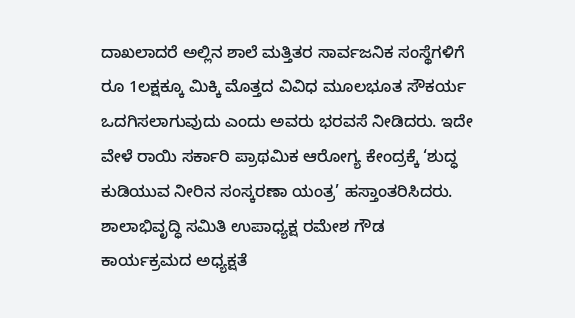ದಾಖಲಾದರೆ ಅಲ್ಲಿನ ಶಾಲೆ ಮತ್ತಿತರ ಸಾರ್ವಜನಿಕ ಸಂಸ್ಥೆಗಳಿಗೆ ರೂ 1ಲಕ್ಷಕ್ಕೂ ಮಿಕ್ಕಿ ಮೊತ್ತದ ವಿವಿಧ ಮೂಲಭೂತ ಸೌಕರ್ಯ ಒದಗಿಸಲಾಗುವುದು ಎಂದು ಅವರು ಭರವಸೆ ನೀಡಿದರು. ಇದೇ ವೇಳೆ ರಾಯಿ ಸರ್ಕಾರಿ ಪ್ರಾಥಮಿಕ ಆರೋಗ್ಯ ಕೇಂದ್ರಕ್ಕೆ ‘ಶುದ್ಧ ಕುಡಿಯುವ ನೀರಿನ ಸಂಸ್ಕರಣಾ ಯಂತ್ರ’ ಹಸ್ತಾಂತರಿಸಿದರು.
ಶಾಲಾಭಿವೃದ್ಧಿ ಸಮಿತಿ ಉಪಾಧ್ಯಕ್ಷ ರಮೇಶ ಗೌಡ ಕಾರ್ಯಕ್ರಮದ ಅಧ್ಯಕ್ಷತೆ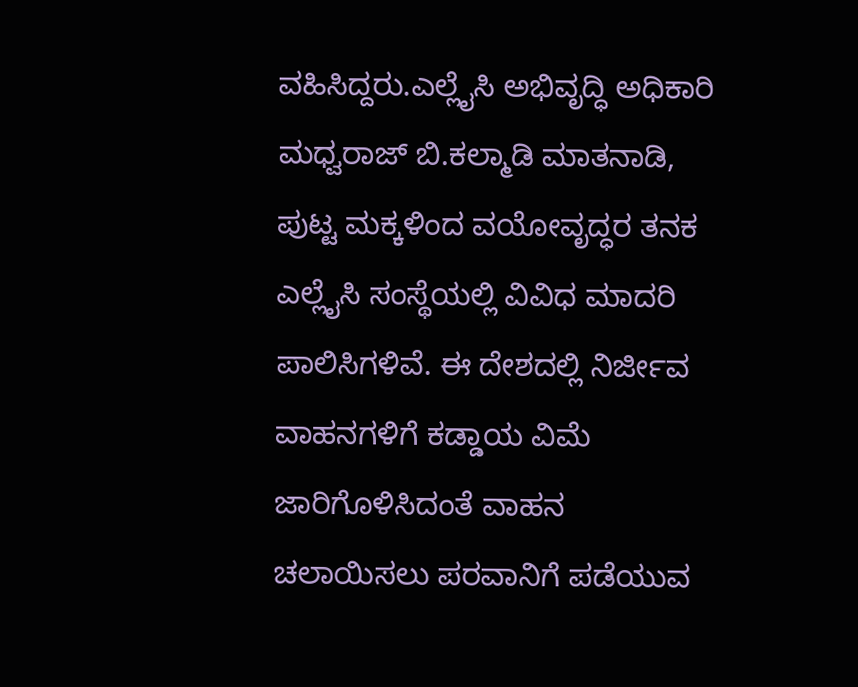ವಹಿಸಿದ್ದರು.ಎಲ್ಲೈಸಿ ಅಭಿವೃದ್ಧಿ ಅಧಿಕಾರಿ ಮಧ್ವರಾಜ್ ಬಿ.ಕಲ್ಮಾಡಿ ಮಾತನಾಡಿ, ಪುಟ್ಟ ಮಕ್ಕಳಿಂದ ವಯೋವೃದ್ಧರ ತನಕ ಎಲ್ಲೈಸಿ ಸಂಸ್ಥೆಯಲ್ಲಿ ವಿವಿಧ ಮಾದರಿ ಪಾಲಿಸಿಗಳಿವೆ. ಈ ದೇಶದಲ್ಲಿ ನಿರ್ಜೀವ ವಾಹನಗಳಿಗೆ ಕಡ್ಡಾಯ ವಿಮೆ ಜಾರಿಗೊಳಿಸಿದಂತೆ ವಾಹನ ಚಲಾಯಿಸಲು ಪರವಾನಿಗೆ ಪಡೆಯುವ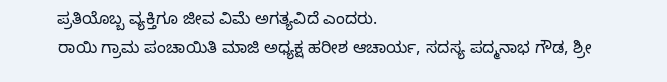ಪ್ರತಿಯೊಬ್ಬ ವ್ಯಕ್ತಿಗೂ ಜೀವ ವಿಮೆ ಅಗತ್ಯವಿದೆ ಎಂದರು.
ರಾಯಿ ಗ್ರಾಮ ಪಂಚಾಯಿತಿ ಮಾಜಿ ಅಧ್ಯಕ್ಷ ಹರೀಶ ಆಚಾರ್ಯ, ಸದಸ್ಯ ಪದ್ಮನಾಭ ಗೌಡ, ಶ್ರೀ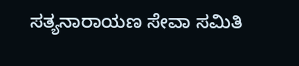ಸತ್ಯನಾರಾಯಣ ಸೇವಾ ಸಮಿತಿ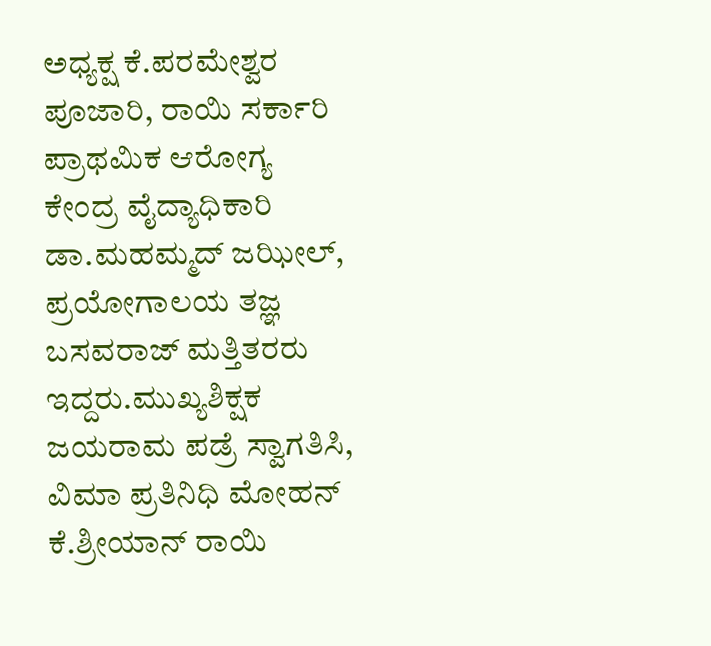ಅಧ್ಯಕ್ಷ ಕೆ.ಪರಮೇಶ್ವರ ಪೂಜಾರಿ, ರಾಯಿ ಸರ್ಕಾರಿ ಪ್ರಾಥಮಿಕ ಆರೋಗ್ಯ ಕೇಂದ್ರ ವೈದ್ಯಾಧಿಕಾರಿ ಡಾ.ಮಹಮ್ಮದ್ ಜಝೀಲ್, ಪ್ರಯೋಗಾಲಯ ತಜ್ಞ ಬಸವರಾಜ್ ಮತ್ತಿತರರು ಇದ್ದರು.ಮುಖ್ಯಶಿಕ್ಷಕ ಜಯರಾಮ ಪಡ್ರೆ ಸ್ವಾಗತಿಸಿ, ವಿಮಾ ಪ್ರತಿನಿಧಿ ಮೋಹನ್ ಕೆ.ಶ್ರೀಯಾನ್ ರಾಯಿ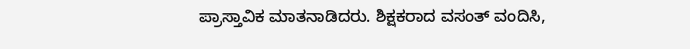ಪ್ರಾಸ್ತಾವಿಕ ಮಾತನಾಡಿದರು. ಶಿಕ್ಷಕರಾದ ವಸಂತ್ ವಂದಿಸಿ,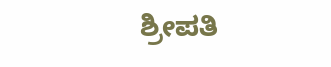ಶ್ರೀಪತಿ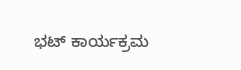ಭಟ್ ಕಾರ್ಯಕ್ರಮ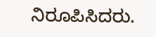ನಿರೂಪಿಸಿದರು.